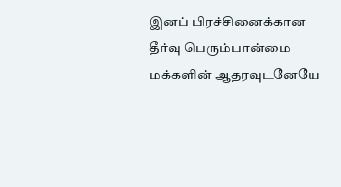இனப் பிரச்சினைக்கான தீர்வு பெரும்பான்மை மக்களின் ஆதரவுடனேயே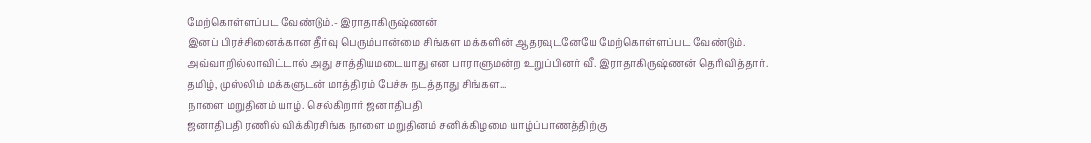மேற்கொள்ளப்பட வேண்டும்.- இராதாகிருஷ்ணன்
இனப் பிரச்சினைக்கான தீர்வு பெரும்பான்மை சிங்கள மக்களின் ஆதரவுடனேயே மேற்கொள்ளப்பட வேண்டும். அவ்வாறில்லாவிட்டால் அது சாத்தியமடையாது என பாராளுமன்ற உறுப்பினர் வீ. இராதாகிருஷ்ணன் தெரிவித்தார்.
தமிழ், முஸ்லிம் மக்களுடன் மாத்திரம் பேச்சு நடத்தாது சிங்கள...
நாளை மறுதினம் யாழ். செல்கிறார் ஜனாதிபதி
ஜனாதிபதி ரணில் விக்கிரசிங்க நாளை மறுதினம் சனிக்கிழமை யாழ்ப்பாணத்திற்கு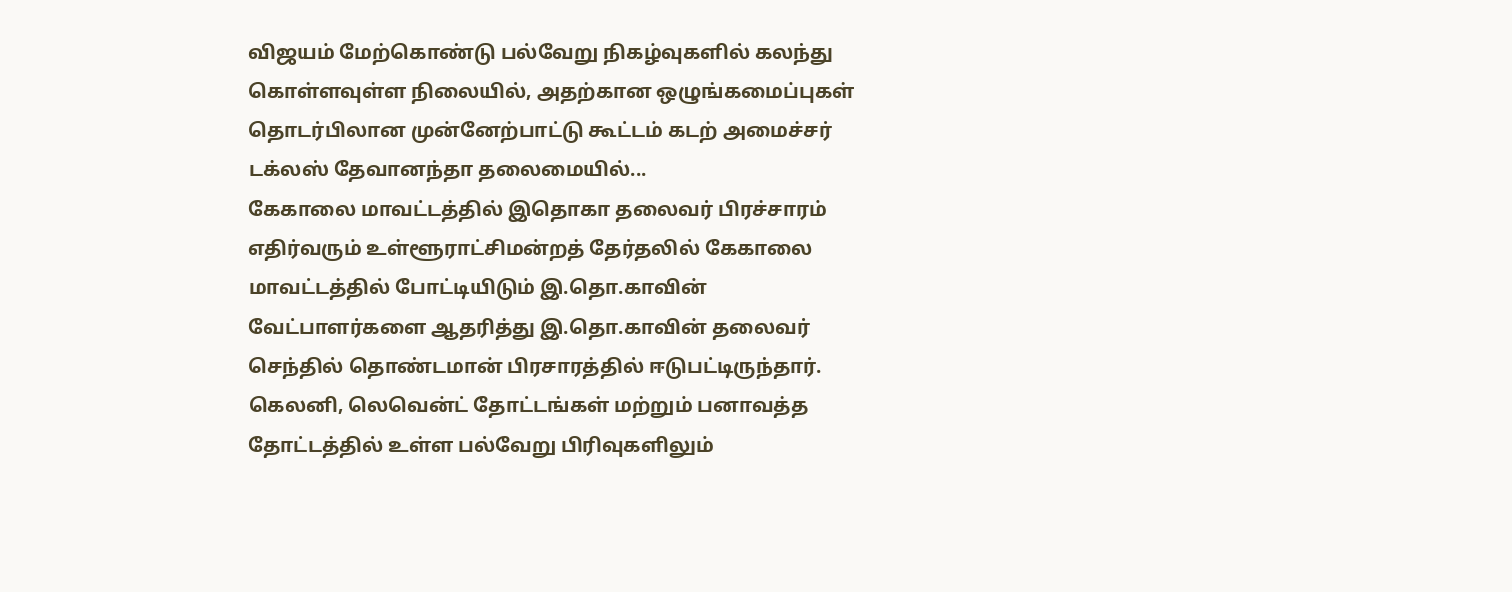விஜயம் மேற்கொண்டு பல்வேறு நிகழ்வுகளில் கலந்து கொள்ளவுள்ள நிலையில், அதற்கான ஒழுங்கமைப்புகள் தொடர்பிலான முன்னேற்பாட்டு கூட்டம் கடற் அமைச்சர் டக்லஸ் தேவானந்தா தலைமையில்...
கேகாலை மாவட்டத்தில் இதொகா தலைவர் பிரச்சாரம்
எதிர்வரும் உள்ளூராட்சிமன்றத் தேர்தலில் கேகாலை மாவட்டத்தில் போட்டியிடும் இ.தொ.காவின் வேட்பாளர்களை ஆதரித்து இ.தொ.காவின் தலைவர் செந்தில் தொண்டமான் பிரசாரத்தில் ஈடுபட்டிருந்தார்.
கெலனி, லெவென்ட் தோட்டங்கள் மற்றும் பனாவத்த தோட்டத்தில் உள்ள பல்வேறு பிரிவுகளிலும்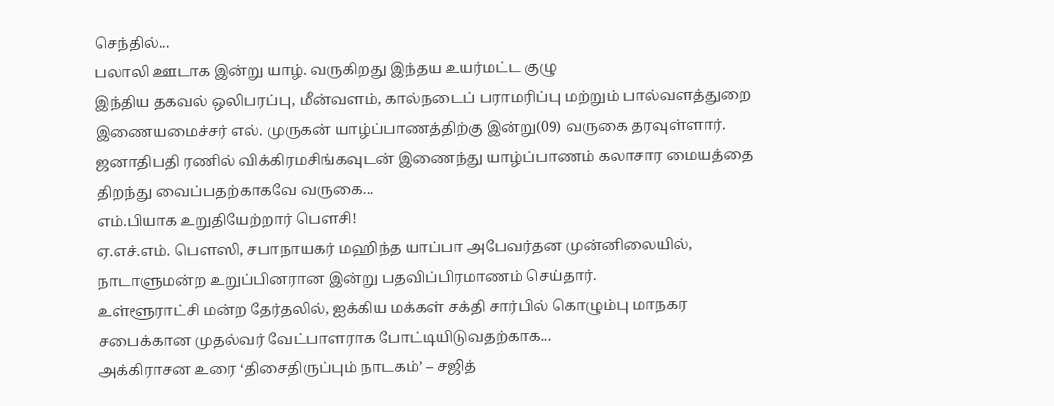செந்தில்...
பலாலி ஊடாக இன்று யாழ். வருகிறது இந்தய உயர்மட்ட குழு
இந்திய தகவல் ஒலிபரப்பு, மீன்வளம், கால்நடைப் பராமரிப்பு மற்றும் பால்வளத்துறை இணையமைச்சர் எல். முருகன் யாழ்ப்பாணத்திற்கு இன்று(09) வருகை தரவுள்ளார்.
ஜனாதிபதி ரணில் விக்கிரமசிங்கவுடன் இணைந்து யாழ்ப்பாணம் கலாசார மையத்தை திறந்து வைப்பதற்காகவே வருகை...
எம்.பியாக உறுதியேற்றார் பெளசி!
ஏ.எச்.எம். பௌஸி, சபாநாயகர் மஹிந்த யாப்பா அபேவர்தன முன்னிலையில், நாடாளுமன்ற உறுப்பினரான இன்று பதவிப்பிரமாணம் செய்தார்.
உள்ளூராட்சி மன்ற தேர்தலில், ஐக்கிய மக்கள் சக்தி சார்பில் கொழும்பு மாநகர சபைக்கான முதல்வர் வேட்பாளராக போட்டியிடுவதற்காக...
அக்கிராசன உரை ‘திசைதிருப்பும் நாடகம்’ – சஜித்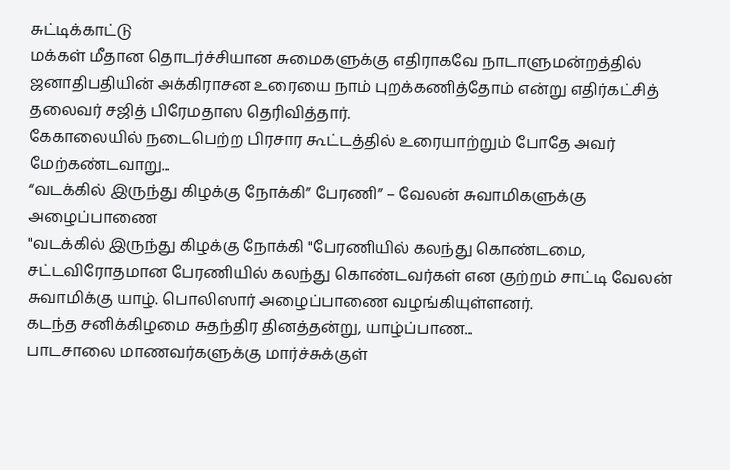சுட்டிக்காட்டு
மக்கள் மீதான தொடர்ச்சியான சுமைகளுக்கு எதிராகவே நாடாளுமன்றத்தில் ஜனாதிபதியின் அக்கிராசன உரையை நாம் புறக்கணித்தோம் என்று எதிர்கட்சித் தலைவர் சஜித் பிரேமதாஸ தெரிவித்தார்.
கேகாலையில் நடைபெற்ற பிரசார கூட்டத்தில் உரையாற்றும் போதே அவர் மேற்கண்டவாறு...
“வடக்கில் இருந்து கிழக்கு நோக்கி” பேரணி” – வேலன் சுவாமிகளுக்கு அழைப்பாணை
"வடக்கில் இருந்து கிழக்கு நோக்கி "பேரணியில் கலந்து கொண்டமை, சட்டவிரோதமான பேரணியில் கலந்து கொண்டவர்கள் என குற்றம் சாட்டி வேலன் சுவாமிக்கு யாழ். பொலிஸார் அழைப்பாணை வழங்கியுள்ளனர்.
கடந்த சனிக்கிழமை சுதந்திர தினத்தன்று, யாழ்ப்பாண...
பாடசாலை மாணவர்களுக்கு மார்ச்சுக்குள்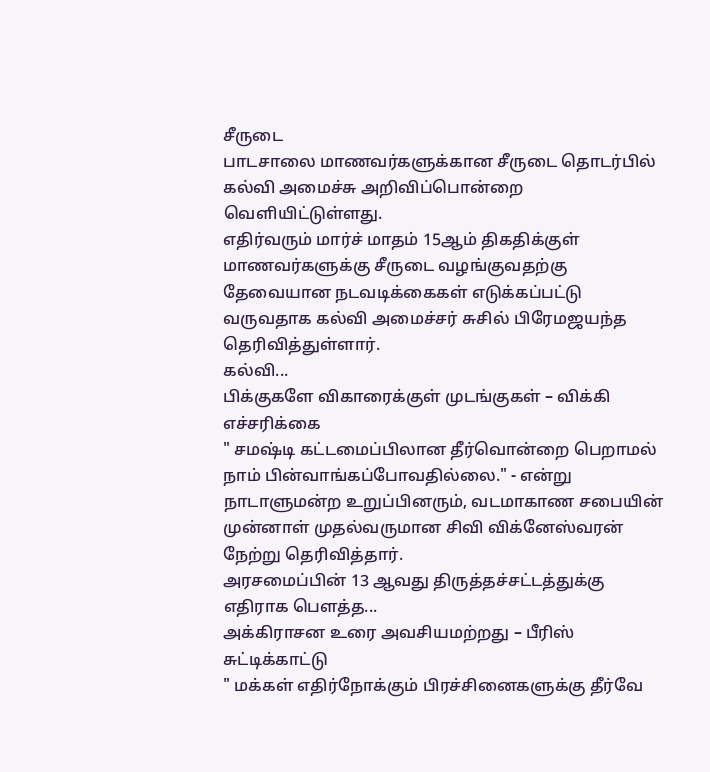சீருடை
பாடசாலை மாணவர்களுக்கான சீருடை தொடர்பில் கல்வி அமைச்சு அறிவிப்பொன்றை வெளியிட்டுள்ளது.
எதிர்வரும் மார்ச் மாதம் 15ஆம் திகதிக்குள் மாணவர்களுக்கு சீருடை வழங்குவதற்கு தேவையான நடவடிக்கைகள் எடுக்கப்பட்டு வருவதாக கல்வி அமைச்சர் சுசில் பிரேமஜயந்த தெரிவித்துள்ளார்.
கல்வி...
பிக்குகளே விகாரைக்குள் முடங்குகள் – விக்கி எச்சரிக்கை
" சமஷ்டி கட்டமைப்பிலான தீர்வொன்றை பெறாமல் நாம் பின்வாங்கப்போவதில்லை." - என்று நாடாளுமன்ற உறுப்பினரும், வடமாகாண சபையின் முன்னாள் முதல்வருமான சிவி விக்னேஸ்வரன் நேற்று தெரிவித்தார்.
அரசமைப்பின் 13 ஆவது திருத்தச்சட்டத்துக்கு எதிராக பௌத்த...
அக்கிராசன உரை அவசியமற்றது – பீரிஸ் சுட்டிக்காட்டு
" மக்கள் எதிர்நோக்கும் பிரச்சினைகளுக்கு தீர்வே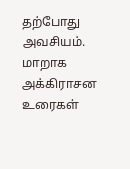தற்போது அவசியம். மாறாக அக்கிராசன உரைகள்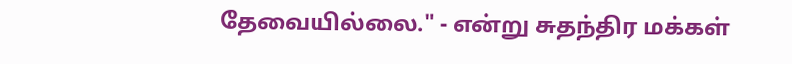தேவையில்லை." - என்று சுதந்திர மக்கள்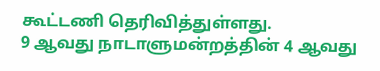கூட்டணி தெரிவித்துள்ளது.
9 ஆவது நாடாளுமன்றத்தின் 4 ஆவது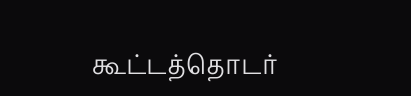கூட்டத்தொடர்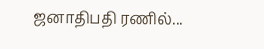ஜனாதிபதி ரணில்...